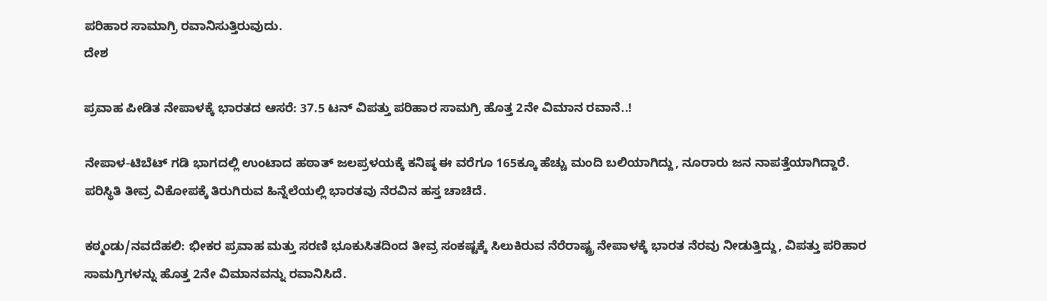ಪರಿಹಾರ ಸಾಮಾಗ್ರಿ ರವಾನಿಸುತ್ತಿರುವುದು.
ದೇಶ

ಪ್ರವಾಹ ಪೀಡಿತ ನೇಪಾಳಕ್ಕೆ ಭಾರತದ ಆಸರೆ: 37.5 ಟನ್‌ ವಿಪತ್ತು ಪರಿಹಾರ ಸಾಮಗ್ರಿ ಹೊತ್ತ 2ನೇ ವಿಮಾನ ರವಾನೆ..!

ನೇಪಾಳ-ಟಿಬೆಟ್ ಗಡಿ ಭಾಗದಲ್ಲಿ ಉಂಟಾದ ಹಠಾತ್ ಜಲಪ್ರಳಯಕ್ಕೆ ಕನಿಷ್ಠ ಈ ವರೆಗೂ 165ಕ್ಕೂ ಹೆಚ್ಚು ಮಂದಿ ಬಲಿಯಾಗಿದ್ದು, ನೂರಾರು ಜನ ನಾಪತ್ತೆಯಾಗಿದ್ದಾರೆ. ಪರಿಸ್ಥಿತಿ ತೀವ್ರ ವಿಕೋಪಕ್ಕೆ ತಿರುಗಿರುವ ಹಿನ್ನೆಲೆಯಲ್ಲಿ ಭಾರತವು ನೆರವಿನ ಹಸ್ತ ಚಾಚಿದೆ.

ಕಠ್ಮಂಡು/ನವದೆಹಲಿ: ಭೀಕರ ಪ್ರವಾಹ ಮತ್ತು ಸರಣಿ ಭೂಕುಸಿತದಿಂದ ತೀವ್ರ ಸಂಕಷ್ಟಕ್ಕೆ ಸಿಲುಕಿರುವ ನೆರೆರಾಷ್ಟ್ರ ನೇಪಾಳಕ್ಕೆ ಭಾರತ ನೆರವು ನೀಡುತ್ತಿದ್ದು, ವಿಪತ್ತು ಪರಿಹಾರ ಸಾಮಗ್ರಿಗಳನ್ನು ಹೊತ್ತ 2ನೇ ವಿಮಾನವನ್ನು ರವಾನಿಸಿದೆ.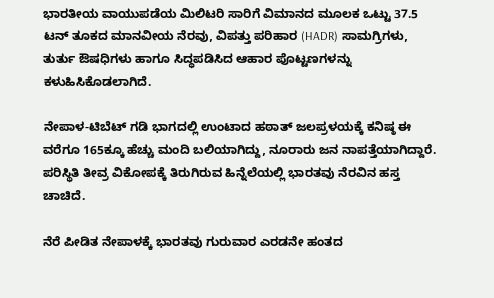ಭಾರತೀಯ ವಾಯುಪಡೆಯ ಮಿಲಿಟರಿ ಸಾರಿಗೆ ವಿಮಾನದ ಮೂಲಕ ಒಟ್ಟು 37.5 ಟನ್ ತೂಕದ ಮಾನವೀಯ ನೆರವು, ವಿಪತ್ತು ಪರಿಹಾರ (HADR) ಸಾಮಗ್ರಿಗಳು, ತುರ್ತು ಔಷಧಿಗಳು ಹಾಗೂ ಸಿದ್ಧಪಡಿಸಿದ ಆಹಾರ ಪೊಟ್ಟಣಗಳನ್ನು ಕಳುಹಿಸಿಕೊಡಲಾಗಿದೆ.

ನೇಪಾಳ-ಟಿಬೆಟ್ ಗಡಿ ಭಾಗದಲ್ಲಿ ಉಂಟಾದ ಹಠಾತ್ ಜಲಪ್ರಳಯಕ್ಕೆ ಕನಿಷ್ಠ ಈ ವರೆಗೂ 165ಕ್ಕೂ ಹೆಚ್ಚು ಮಂದಿ ಬಲಿಯಾಗಿದ್ದು, ನೂರಾರು ಜನ ನಾಪತ್ತೆಯಾಗಿದ್ದಾರೆ. ಪರಿಸ್ಥಿತಿ ತೀವ್ರ ವಿಕೋಪಕ್ಕೆ ತಿರುಗಿರುವ ಹಿನ್ನೆಲೆಯಲ್ಲಿ ಭಾರತವು ನೆರವಿನ ಹಸ್ತ ಚಾಚಿದೆ.

ನೆರೆ ಪೀಡಿತ ನೇಪಾಳಕ್ಕೆ ಭಾರತವು ಗುರುವಾರ ಎರಡನೇ ಹಂತದ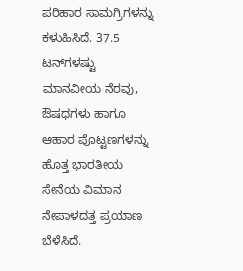ಪರಿಹಾರ ಸಾಮಗ್ರಿಗಳನ್ನು ಕಳುಹಿಸಿದೆ. 37.5 ಟನ್‌ಗಳಷ್ಟು ಮಾನವೀಯ ನೆರವು, ಔಷಧಗಳು ಹಾಗೂ ಆಹಾರ ಪೊಟ್ಟಣಗಳನ್ನು ಹೊತ್ತ ಭಾರತೀಯ ಸೇನೆಯ ವಿಮಾನ ನೇಪಾಳದತ್ತ ಪ್ರಯಾಣ ಬೆಳೆಸಿದೆ.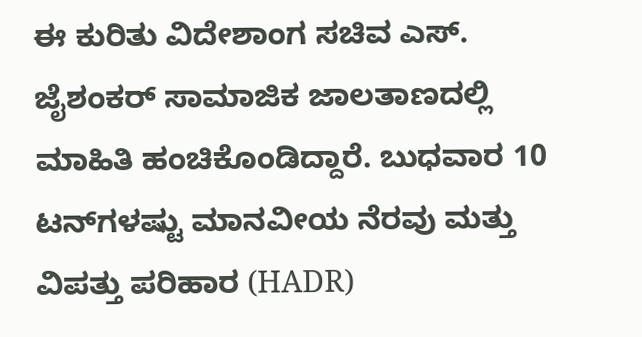ಈ ಕುರಿತು ವಿದೇಶಾಂಗ ಸಚಿವ ಎಸ್. ಜೈಶಂಕರ್ ಸಾಮಾಜಿಕ ಜಾಲತಾಣದಲ್ಲಿ ಮಾಹಿತಿ ಹಂಚಿಕೊಂಡಿದ್ದಾರೆ. ಬುಧವಾರ 10 ಟನ್‌ಗಳಷ್ಟು ಮಾನವೀಯ ನೆರವು ಮತ್ತು ವಿಪತ್ತು ಪರಿಹಾರ (HADR)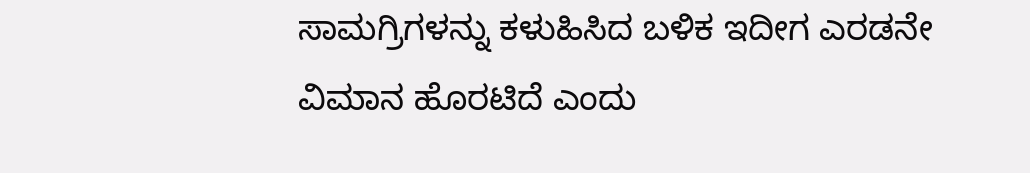ಸಾಮಗ್ರಿಗಳನ್ನು ಕಳುಹಿಸಿದ ಬಳಿಕ ಇದೀಗ ಎರಡನೇ ವಿಮಾನ ಹೊರಟಿದೆ ಎಂದು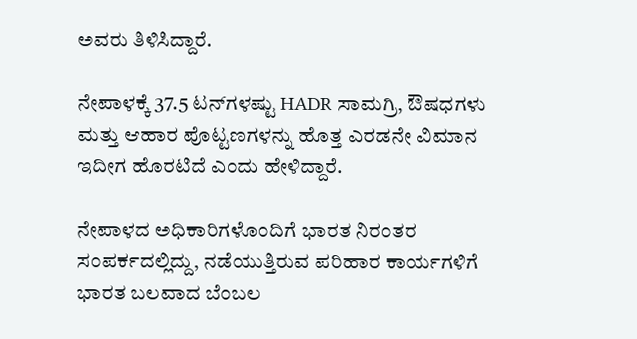ಅವರು ತಿಳಿಸಿದ್ದಾರೆ.

ನೇಪಾಳಕ್ಕೆ 37.5 ಟನ್‌ಗಳಷ್ಟು HADR ಸಾಮಗ್ರಿ, ಔಷಧಗಳು ಮತ್ತು ಆಹಾರ ಪೊಟ್ಟಣಗಳನ್ನು ಹೊತ್ತ ಎರಡನೇ ವಿಮಾನ ಇದೀಗ ಹೊರಟಿದೆ ಎಂದು ಹೇಳಿದ್ದಾರೆ.

ನೇಪಾಳದ ಅಧಿಕಾರಿಗಳೊಂದಿಗೆ ಭಾರತ ನಿರಂತರ ಸಂಪರ್ಕದಲ್ಲಿದ್ದು, ನಡೆಯುತ್ತಿರುವ ಪರಿಹಾರ ಕಾರ್ಯಗಳಿಗೆ ಭಾರತ ಬಲವಾದ ಬೆಂಬಲ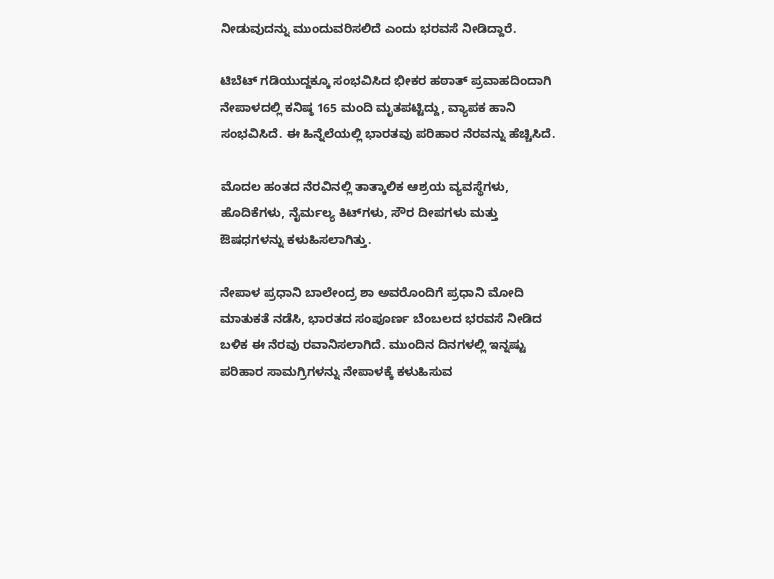ನೀಡುವುದನ್ನು ಮುಂದುವರಿಸಲಿದೆ ಎಂದು ಭರವಸೆ ನೀಡಿದ್ದಾರೆ.

ಟಿಬೆಟ್ ಗಡಿಯುದ್ದಕ್ಕೂ ಸಂಭವಿಸಿದ ಭೀಕರ ಹಠಾತ್ ಪ್ರವಾಹದಿಂದಾಗಿ ನೇಪಾಳದಲ್ಲಿ ಕನಿಷ್ಠ 165 ಮಂದಿ ಮೃತಪಟ್ಟಿದ್ದು, ವ್ಯಾಪಕ ಹಾನಿ ಸಂಭವಿಸಿದೆ. ಈ ಹಿನ್ನೆಲೆಯಲ್ಲಿ ಭಾರತವು ಪರಿಹಾರ ನೆರವನ್ನು ಹೆಚ್ಚಿಸಿದೆ.

ಮೊದಲ ಹಂತದ ನೆರವಿನಲ್ಲಿ ತಾತ್ಕಾಲಿಕ ಆಶ್ರಯ ವ್ಯವಸ್ಥೆಗಳು, ಹೊದಿಕೆಗಳು, ನೈರ್ಮಲ್ಯ ಕಿಟ್‌ಗಳು, ಸೌರ ದೀಪಗಳು ಮತ್ತು ಔಷಧಗಳನ್ನು ಕಳುಹಿಸಲಾಗಿತ್ತು.

ನೇಪಾಳ ಪ್ರಧಾನಿ ಬಾಲೇಂದ್ರ ಶಾ ಅವರೊಂದಿಗೆ ಪ್ರಧಾನಿ ಮೋದಿ ಮಾತುಕತೆ ನಡೆಸಿ, ಭಾರತದ ಸಂಪೂರ್ಣ ಬೆಂಬಲದ ಭರವಸೆ ನೀಡಿದ ಬಳಿಕ ಈ ನೆರವು ರವಾನಿಸಲಾಗಿದೆ. ಮುಂದಿನ ದಿನಗಳಲ್ಲಿ ಇನ್ನಷ್ಟು ಪರಿಹಾರ ಸಾಮಗ್ರಿಗಳನ್ನು ನೇಪಾಳಕ್ಕೆ ಕಳುಹಿಸುವ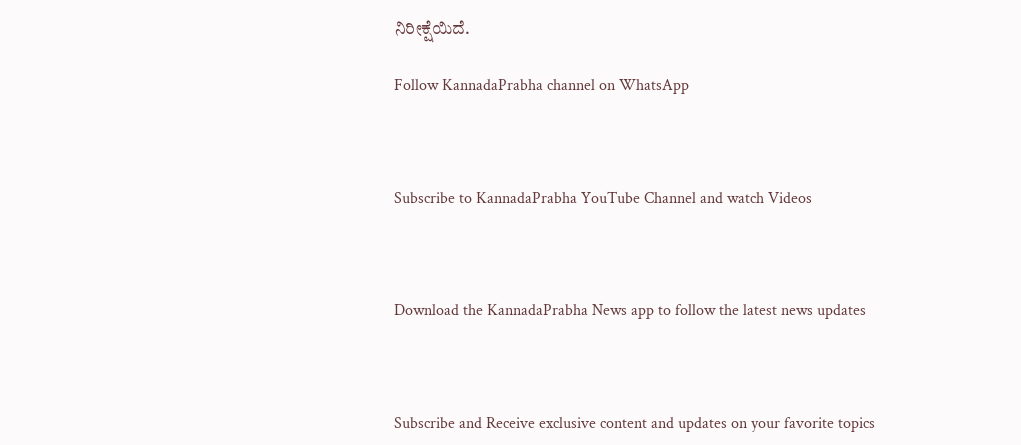ನಿರೀಕ್ಷೆಯಿದೆ.

Follow KannadaPrabha channel on WhatsApp



Subscribe to KannadaPrabha YouTube Channel and watch Videos



Download the KannadaPrabha News app to follow the latest news updates



Subscribe and Receive exclusive content and updates on your favorite topics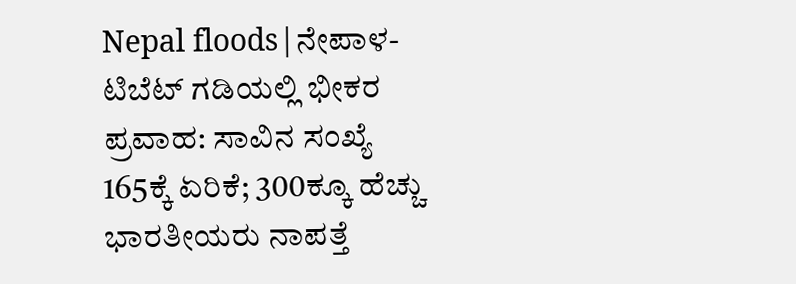Nepal floods|ನೇಪಾಳ-ಟಿಬೆಟ್ ಗಡಿಯಲ್ಲಿ ಭೀಕರ ಪ್ರವಾಹ: ಸಾವಿನ ಸಂಖ್ಯೆ 165ಕ್ಕೆ ಏರಿಕೆ; 300ಕ್ಕೂ ಹೆಚ್ಚು ಭಾರತೀಯರು ನಾಪತ್ತೆ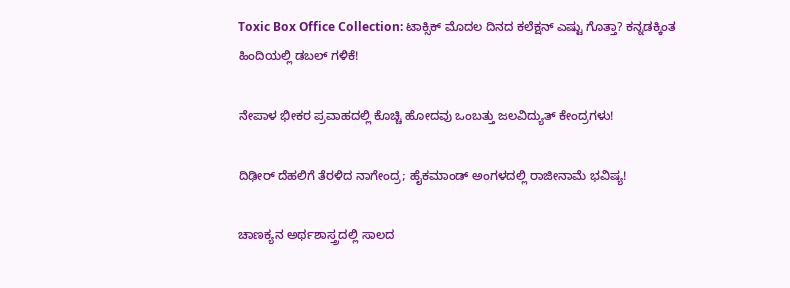Toxic Box Office Collection: ಟಾಕ್ಸಿಕ್ ಮೊದಲ ದಿನದ ಕಲೆಕ್ಷನ್ ಎಷ್ಟು ಗೊತ್ತಾ? ಕನ್ನಡಕ್ಕಿಂತ ಹಿಂದಿಯಲ್ಲಿ ಡಬಲ್ ಗಳಿಕೆ!

ನೇಪಾಳ ಭೀಕರ ಪ್ರವಾಹದಲ್ಲಿ ಕೊಚ್ಚಿ ಹೋದವು ಒಂಬತ್ತು ಜಲವಿದ್ಯುತ್ ಕೇಂದ್ರಗಳು!

ದಿಢೀರ್‌ ದೆಹಲಿಗೆ ತೆರಳಿದ ನಾಗೇಂದ್ರ; ಹೈಕಮಾಂಡ್ ಅಂಗಳದಲ್ಲಿ ರಾಜೀನಾಮೆ ಭವಿಷ್ಯ!

ಚಾಣಕ್ಯನ ಅರ್ಥಶಾಸ್ತ್ರದಲ್ಲಿ ಸಾಲದ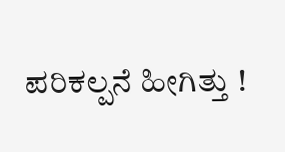ಪರಿಕಲ್ಪನೆ ಹೀಗಿತ್ತು !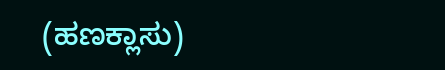(ಹಣಕ್ಲಾಸು)